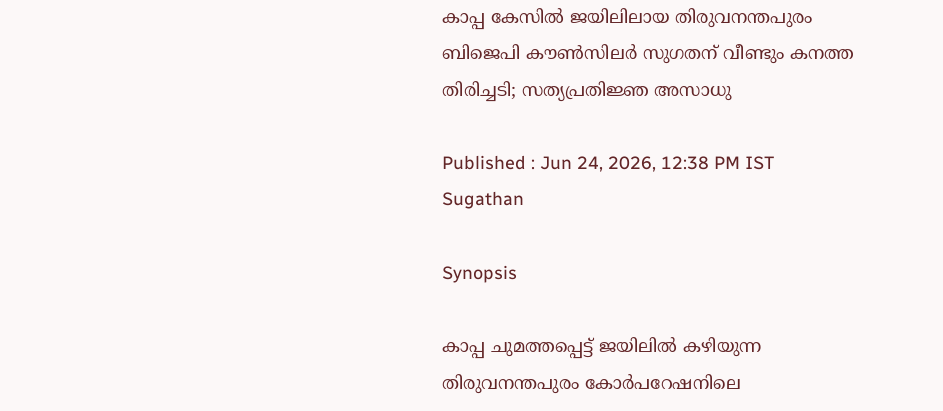കാപ്പ കേസിൽ ജയിലിലായ തിരുവനന്തപുരം ബിജെപി കൗൺസിലർ സുഗതന് വീണ്ടും കനത്ത തിരിച്ചടി; സത്യപ്രതിജ്ഞ അസാധു

Published : Jun 24, 2026, 12:38 PM IST
Sugathan

Synopsis

കാപ്പ ചുമത്തപ്പെട്ട് ജയിലിൽ കഴിയുന്ന തിരുവനന്തപുരം കോർപറേഷനിലെ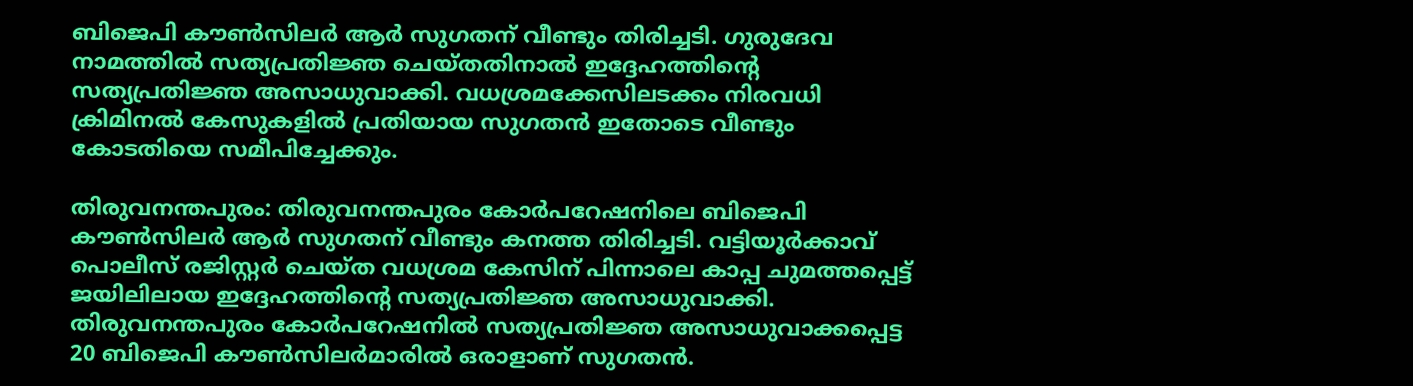ബിജെപി കൗൺസിലർ ആർ സുഗതന് വീണ്ടും തിരിച്ചടി. ഗുരുദേവ നാമത്തിൽ സത്യപ്രതിജ്ഞ ചെയ്തതിനാൽ ഇദ്ദേഹത്തിൻ്റെ സത്യപ്രതിജ്ഞ അസാധുവാക്കി. വധശ്രമക്കേസിലടക്കം നിരവധി ക്രിമിനൽ കേസുകളിൽ പ്രതിയായ സുഗതൻ ഇതോടെ വീണ്ടും കോടതിയെ സമീപിച്ചേക്കും.

തിരുവനന്തപുരം: തിരുവനന്തപുരം കോർപറേഷനിലെ ബിജെപി കൗൺസിലർ ആർ സുഗതന് വീണ്ടും കനത്ത തിരിച്ചടി. വട്ടിയൂർക്കാവ് പൊലീസ് രജിസ്റ്റർ ചെയ്ത വധശ്രമ കേസിന് പിന്നാലെ കാപ്പ ചുമത്തപ്പെട്ട് ജയിലിലായ ഇദ്ദേഹത്തിൻ്റെ സത്യപ്രതിജ്ഞ അസാധുവാക്കി. തിരുവനന്തപുരം കോർപറേഷനിൽ സത്യപ്രതിജ്ഞ അസാധുവാക്കപ്പെട്ട 20 ബിജെപി കൗൺസിലർമാരിൽ ഒരാളാണ് സുഗതൻ.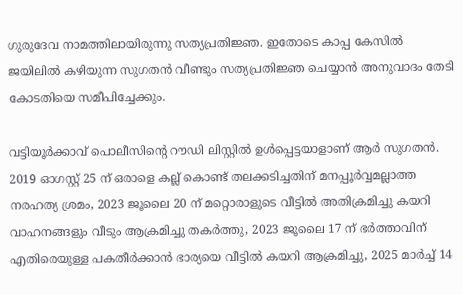ഗുരുദേവ നാമത്തിലായിരുന്നു സത്യപ്രതിജ്ഞ. ഇതോടെ കാപ്പ കേസിൽ ജയിലിൽ കഴിയുന്ന സുഗതൻ വീണ്ടും സത്യപ്രതിജ്ഞ ചെയ്യാൻ അനുവാദം തേടി കോടതിയെ സമീപിച്ചേക്കും.

വട്ടിയൂർക്കാവ് പൊലീസിൻ്റെ റൗഡി ലിസ്റ്റിൽ ഉൾപ്പെട്ടയാളാണ് ആർ സുഗതൻ. 2019 ഓഗസ്റ്റ് 25 ന് ഒരാളെ കല്ല് കൊണ്ട് തലക്കടിച്ചതിന് മനപ്പൂർവ്വമല്ലാത്ത നരഹത്യ ശ്രമം, 2023 ജൂലൈ 20 ന് മറ്റൊരാളുടെ വീട്ടിൽ അതിക്രമിച്ചു കയറി വാഹനങ്ങളും വീടും ആക്രമിച്ചു തകർത്തു, 2023 ജൂലൈ 17 ന് ഭർത്താവിന് എതിരെയുള്ള പകതീർക്കാൻ ഭാര്യയെ വീട്ടിൽ കയറി ആക്രമിച്ചു, 2025 മാർച്ച് 14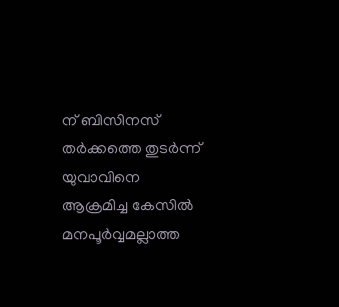ന് ബിസിനസ് തർക്കത്തെ തുടർന്ന് യുവാവിനെ ആക്രമിച്ച കേസിൽ മനപൂർവ്വമല്ലാത്ത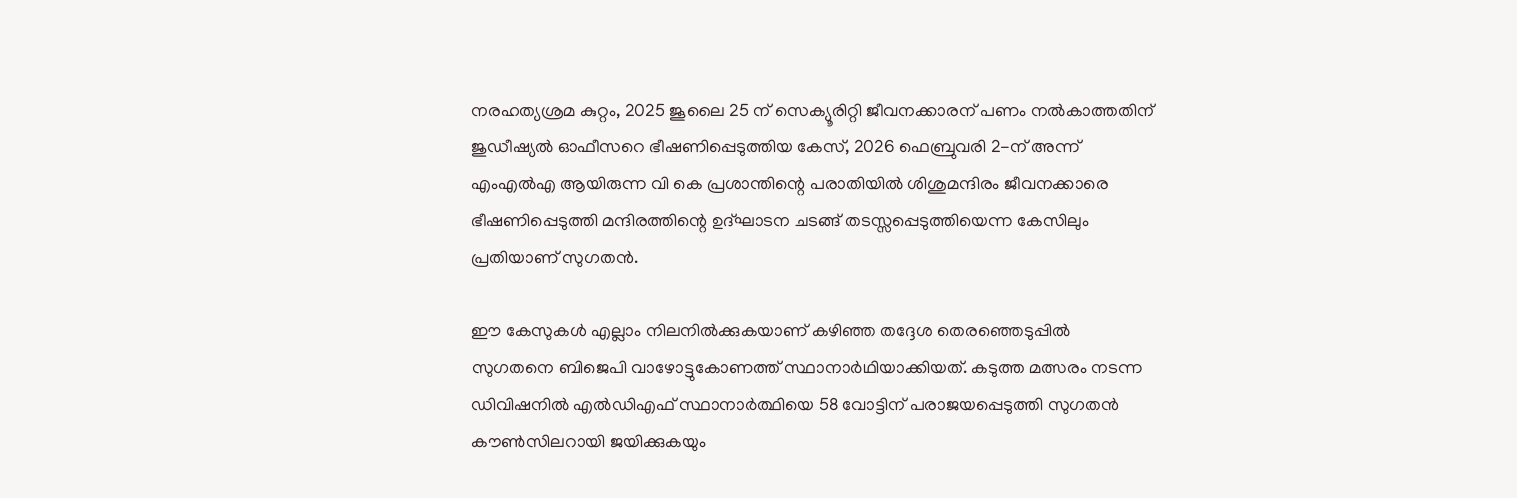നരഹത്യശ്രമ കുറ്റം, 2025 ജൂലൈ 25 ന് സെക്യൂരിറ്റി ജീവനക്കാരന് പണം നൽകാത്തതിന് ജുഡീഷ്യൽ ഓഫീസറെ ഭീഷണിപ്പെടുത്തിയ കേസ്, 2026 ഫെബ്രുവരി 2-ന് അന്ന് എംഎൽഎ ആയിരുന്ന വി കെ പ്രശാന്തിന്റെ പരാതിയിൽ ശിശുമന്ദിരം ജീവനക്കാരെ ഭീഷണിപ്പെടുത്തി മന്ദിരത്തിന്റെ ഉദ്ഘാടന ചടങ്ങ് തടസ്സപ്പെടുത്തിയെന്ന കേസിലും പ്രതിയാണ് സുഗതൻ.

ഈ കേസുകൾ എല്ലാം നിലനിൽക്കുകയാണ് കഴിഞ്ഞ തദ്ദേശ തെരഞ്ഞെടുപ്പിൽ സുഗതനെ ബിജെപി വാഴോട്ടുകോണത്ത് സ്ഥാനാർഥിയാക്കിയത്. കടുത്ത മത്സരം നടന്ന ഡിവിഷനിൽ എൽഡിഎഫ് സ്ഥാനാർത്ഥിയെ 58 വോട്ടിന് പരാജയപ്പെടുത്തി സുഗതൻ കൗൺസിലറായി ജയിക്കുകയും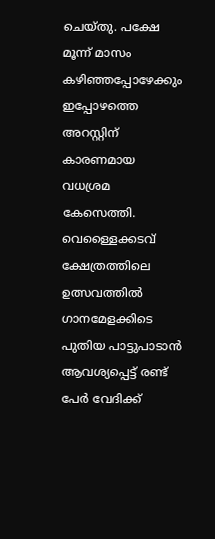ചെയ്തു. പക്ഷേ മൂന്ന് മാസം കഴിഞ്ഞപ്പോഴേക്കും ഇപ്പോഴത്തെ അറസ്റ്റിന് കാരണമായ വധശ്രമ കേസെത്തി. വെള്ളൈക്കടവ് ക്ഷേത്രത്തിലെ ഉത്സവത്തിൽ ഗാനമേളക്കിടെ പുതിയ പാട്ടുപാടാൻ ആവശ്യപ്പെട്ട് രണ്ട് പേർ വേദിക്ക്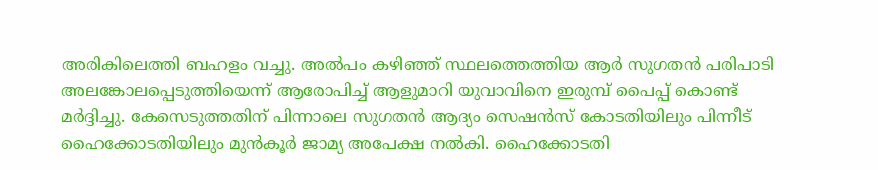അരികിലെത്തി ബഹളം വച്ചു. അൽപം കഴിഞ്ഞ് സ്ഥലത്തെത്തിയ ആർ സുഗതൻ പരിപാടി അലങ്കോലപ്പെടുത്തിയെന്ന് ആരോപിച്ച് ആളുമാറി യുവാവിനെ ഇരുമ്പ് പൈപ്പ് കൊണ്ട് മർദ്ദിച്ചു. കേസെടുത്തതിന് പിന്നാലെ സുഗതൻ ആദ്യം സെഷൻസ് കോടതിയിലും പിന്നീട് ഹൈക്കോടതിയിലും മുൻകൂർ ജാമ്യ അപേക്ഷ നൽകി. ഹൈക്കോടതി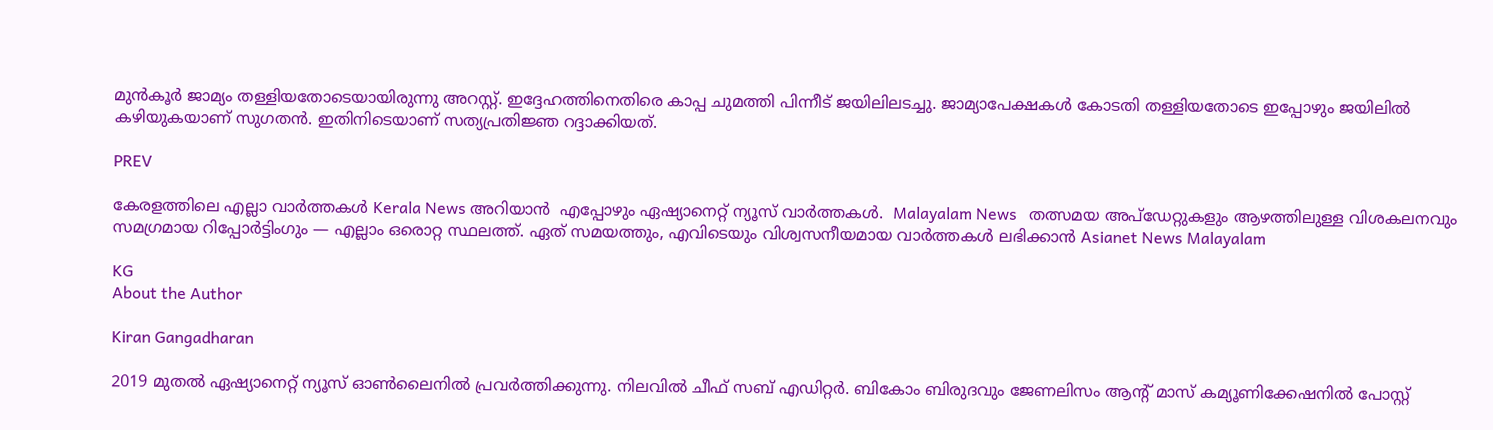മുൻകൂർ ജാമ്യം തള്ളിയതോടെയായിരുന്നു അറസ്റ്റ്. ഇദ്ദേഹത്തിനെതിരെ കാപ്പ ചുമത്തി പിന്നീട് ജയിലിലടച്ചു. ജാമ്യാപേക്ഷകൾ കോടതി തള്ളിയതോടെ ഇപ്പോഴും ജയിലിൽ കഴിയുകയാണ് സുഗതൻ. ഇതിനിടെയാണ് സത്യപ്രതിജ്ഞ റദ്ദാക്കിയത്.

PREV

കേരളത്തിലെ എല്ലാ വാർത്തകൾ Kerala News അറിയാൻ  എപ്പോഴും ഏഷ്യാനെറ്റ് ന്യൂസ് വാർത്തകൾ.  Malayalam News   തത്സമയ അപ്‌ഡേറ്റുകളും ആഴത്തിലുള്ള വിശകലനവും സമഗ്രമായ റിപ്പോർട്ടിംഗും — എല്ലാം ഒരൊറ്റ സ്ഥലത്ത്. ഏത് സമയത്തും, എവിടെയും വിശ്വസനീയമായ വാർത്തകൾ ലഭിക്കാൻ Asianet News Malayalam

KG
About the Author

Kiran Gangadharan

2019 മുതല്‍ ഏഷ്യാനെറ്റ് ന്യൂസ് ഓണ്‍ലൈനില്‍ പ്രവര്‍ത്തിക്കുന്നു. നിലവില്‍ ചീഫ് സബ് എഡിറ്റർ. ബികോം ബിരുദവും ജേണലിസം ആൻ്റ് മാസ് കമ്യൂണിക്കേഷനിൽ പോസ്റ്റ്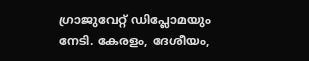ഗ്രാജുവേറ്റ് ഡിപ്ലോമയും നേടി. കേരളം, ദേശീയം,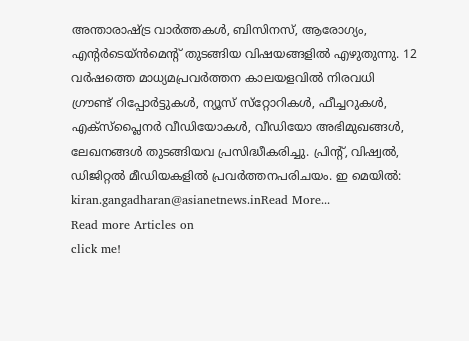അന്താരാഷ്ട്ര വാര്‍ത്തകള്‍, ബിസിനസ്, ആരോഗ്യം, എന്റർടെയ്ൻമെൻ്റ് തുടങ്ങിയ വിഷയങ്ങളില്‍ എഴുതുന്നു. 12 വര്‍ഷത്തെ മാധ്യമപ്രവര്‍ത്തന കാലയളവില്‍ നിരവധി ഗ്രൗണ്ട് റിപ്പോര്‍ട്ടുകള്‍, ന്യൂസ് സ്‌റ്റോറികള്‍, ഫീച്ചറുകള്‍, എക്‌സ്‌പ്ലൈന‍ർ വീഡിയോകൾ, വീഡിയോ അഭിമുഖങ്ങള്‍, ലേഖനങ്ങള്‍ തുടങ്ങിയവ പ്രസിദ്ധീകരിച്ചു. പ്രിന്റ്, വിഷ്വല്‍, ഡിജിറ്റല്‍ മീഡിയകളില്‍ പ്രവര്‍ത്തനപരിചയം. ഇ മെയില്‍: kiran.gangadharan@asianetnews.inRead More...
Read more Articles on
click me!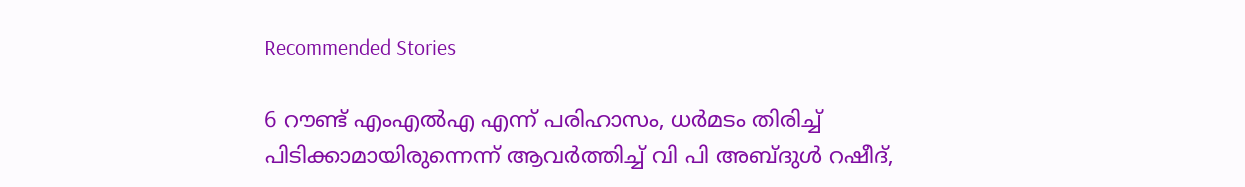Recommended Stories

6 റൗണ്ട് എംഎൽഎ എന്ന് പരിഹാസം, ധർമടം തിരിച്ച് പിടിക്കാമായിരുന്നെന്ന് ആവർത്തിച്ച് വി പി അബ്ദുൾ റഷീദ്,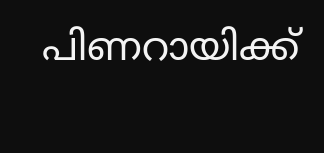പിണറായിക്ക്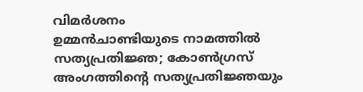വിമർശനം
ഉമ്മൻചാണ്ടിയുടെ നാമത്തിൽ സത്യപ്രതിജ്ഞ; കോൺഗ്രസ് അംഗത്തിൻ്റെ സത്യപ്രതിജ്ഞയും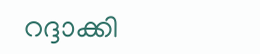റദ്ദാക്കി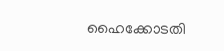ഹൈക്കോടതി